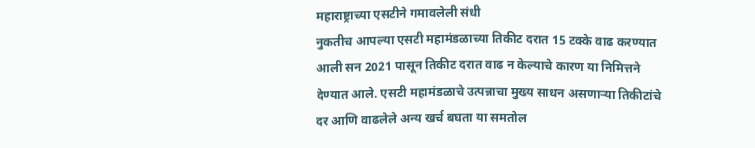महाराष्ट्राच्या एसटीने गमावलेली संधी
नुकतीच आपल्या एसटी महामंडळाच्या तिकीट दरात 15 टक्के वाढ करण्यात आली सन 2021 पासून तिकीट दरात वाढ न केल्याचे कारण या निमित्तने देण्यात आले. एसटी महामंडळाचे उत्पन्नाचा मुख्य साधन असणाऱ्या तिकीटांचे दर आणि वाढलेले अन्य खर्च बघता या समतोल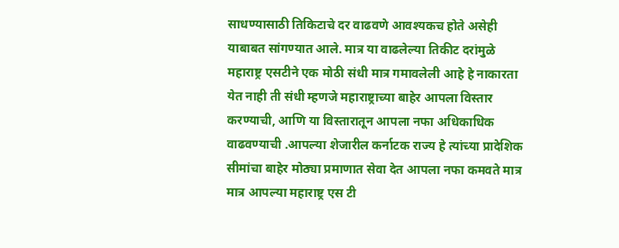साधण्यासाठी तिकिटाचे दर वाढवणे आवश्यकच होते असेही याबाबत सांगण्यात आले. मात्र या वाढलेल्या तिकीट दरांमुळे महाराष्ट्र एसटीने एक मोठी संधी मात्र गमावलेली आहे हे नाकारता येत नाही ती संधी म्हणजे महाराष्ट्राच्या बाहेर आपला विस्तार करण्याची, आणि या विस्तारातून आपला नफा अधिकाधिक वाढवण्याची .आपल्या शेजारील कर्नाटक राज्य हे त्यांच्या प्रादेशिक सीमांचा बाहेर मोठ्या प्रमाणात सेवा देत आपला नफा कमवते मात्र मात्र आपल्या महाराष्ट्र एस टी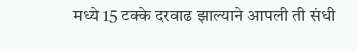मध्ये 15 टक्के दरवाढ झाल्याने आपली ती संधी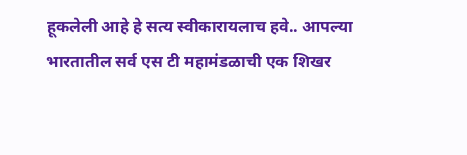हूकलेली आहे हे सत्य स्वीकारायलाच हवे.. आपल्या भारतातील सर्व एस टी महामंडळाची एक शिखर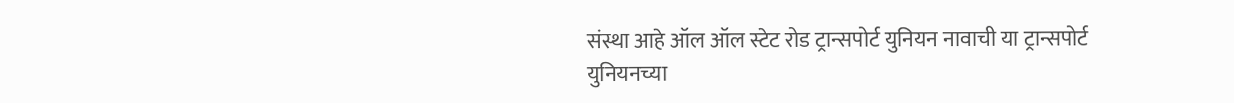संस्था आहे ऑल ऑल स्टेट रोड ट्रान्सपोर्ट युनियन नावाची या ट्रान्सपोर्ट युनियनच्या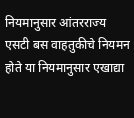नियमानुसार आंतरराज्य एसटी बस वाहतुकीचे नियमन होते या नियमानुसार एखाद्या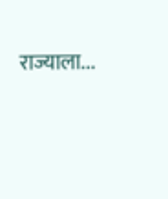राज्याला...